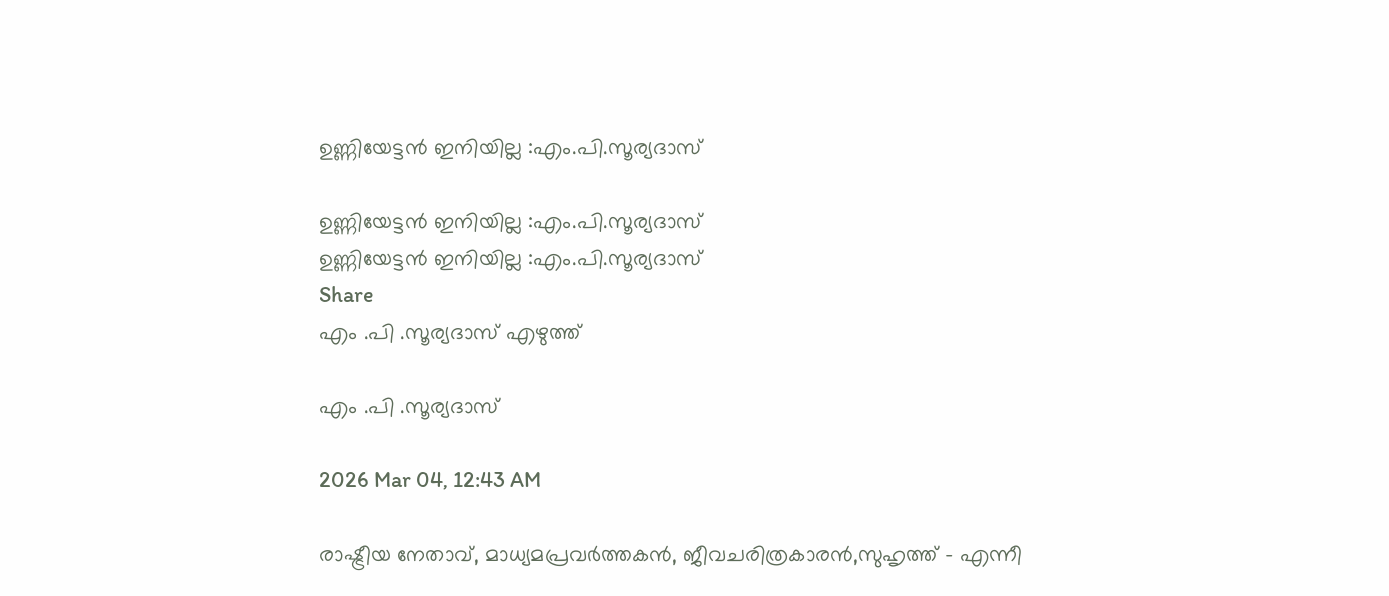ഉണ്ണിയേട്ടൻ ഇനിയില്ല :എം.പി.സൂര്യദാസ്

ഉണ്ണിയേട്ടൻ ഇനിയില്ല :എം.പി.സൂര്യദാസ്
ഉണ്ണിയേട്ടൻ ഇനിയില്ല :എം.പി.സൂര്യദാസ്
Share
എം .പി .സൂര്യദാസ് എഴുത്ത്

എം .പി .സൂര്യദാസ്

2026 Mar 04, 12:43 AM

രാഷ്ട്രീയ നേതാവ്, മാധ്യമപ്രവർത്തകൻ, ജീവചരിത്രകാരൻ,സുഹൃത്ത് - എന്നീ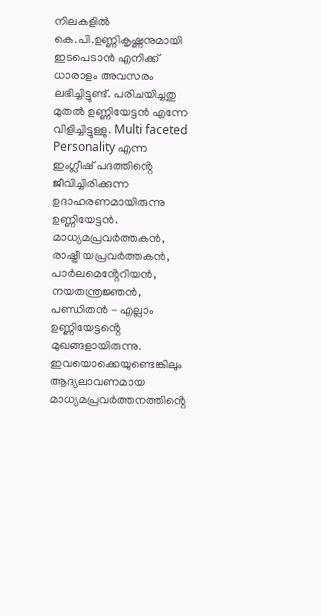നിലകളിൽ കെ.പി.ഉണ്ണികൃഷ്ണനുമായി ഇടപെടാൻ എനിക്ക് ധാരാളം അവസരം ലഭിച്ചിട്ടുണ്ട്. പരിചയിച്ചതു മുതൽ ഉണ്ണിയേട്ടൻ എന്നേ വിളിച്ചിട്ടുള്ളു. Multi faceted Personality എന്ന ഇംഗ്ലീഷ് പദത്തിൻ്റെ ജീവിച്ചിരിക്കുന്ന ഉദാഹരണമായിരുന്നു ഉണ്ണിയേട്ടൻ. മാധ്യമപ്രവർത്തകൻ, രാഷ്ട്രീ യപ്രവർത്തകൻ, പാർലമെൻ്റേറിയൻ, നയതന്ത്രജ്ഞൻ, പണ്ഡിതൻ - എല്ലാം ഉണ്ണിയേട്ടൻ്റെ മുഖങ്ങളായിരുന്നു. ഇവയൊക്കെയുണ്ടെങ്കിലും ആദ്യലാവണമായ മാധ്യമപ്രവർത്തനത്തിൻ്റെ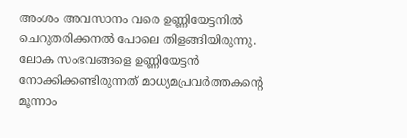അംശം അവസാനം വരെ ഉണ്ണിയേട്ടനിൽ ചെറുതരിക്കനൽ പോലെ തിളങ്ങിയിരുന്നു. ലോക സംഭവങ്ങളെ ഉണ്ണിയേട്ടൻ നോക്കിക്കണ്ടിരുന്നത് മാധ്യമപ്രവർത്തകൻ്റെ മൂന്നാം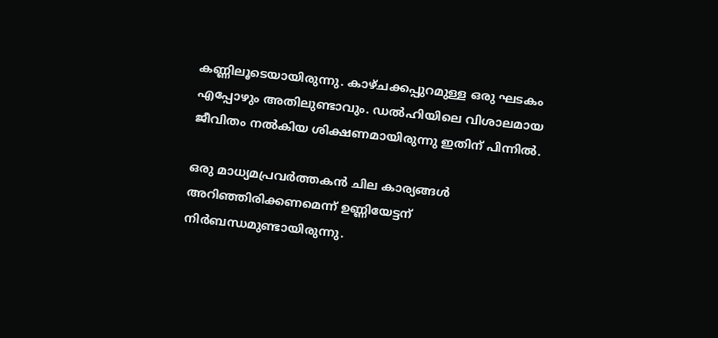കണ്ണിലൂടെയായിരുന്നു. കാഴ്ചക്കപ്പുറമുള്ള ഒരു ഘടകം എപ്പോഴും അതിലുണ്ടാവും. ഡൽഹിയിലെ വിശാലമായ ജീവിതം നൽകിയ ശിക്ഷണമായിരുന്നു ഇതിന് പിന്നിൽ.

ഒരു മാധ്യമപ്രവർത്തകൻ ചില കാര്യങ്ങൾ അറിഞ്ഞിരിക്കണമെന്ന് ഉണ്ണിയേട്ടന് നിർബന്ധമുണ്ടായിരുന്നു.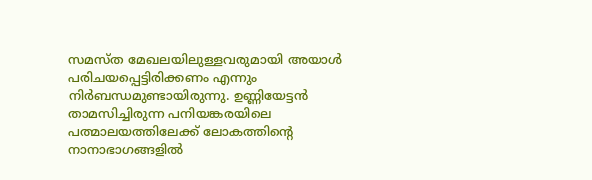സമസ്ത മേഖലയിലുള്ളവരുമായി അയാൾ പരിചയപ്പെട്ടിരിക്കണം എന്നും നിർബന്ധമുണ്ടായിരുന്നു. ഉണ്ണിയേട്ടൻ താമസിച്ചിരുന്ന പനിയങ്കരയിലെ പത്മാലയത്തിലേക്ക് ലോകത്തിൻ്റെ നാനാഭാഗങ്ങളിൽ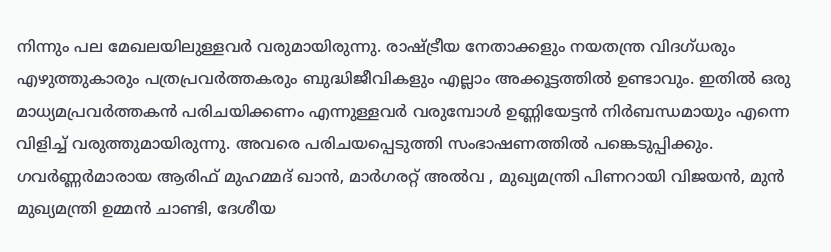നിന്നും പല മേഖലയിലുള്ളവർ വരുമായിരുന്നു. രാഷ്ട്രീയ നേതാക്കളും നയതന്ത്ര വിദഗ്ധരും എഴുത്തുകാരും പത്രപ്രവർത്തകരും ബുദ്ധിജീവികളും എല്ലാം അക്കൂട്ടത്തിൽ ഉണ്ടാവും. ഇതിൽ ഒരു മാധ്യമപ്രവർത്തകൻ പരിചയിക്കണം എന്നുള്ളവർ വരുമ്പോൾ ഉണ്ണിയേട്ടൻ നിർബന്ധമായും എന്നെ വിളിച്ച് വരുത്തുമായിരുന്നു. അവരെ പരിചയപ്പെടുത്തി സംഭാഷണത്തിൽ പങ്കെടുപ്പിക്കും. ഗവർണ്ണർമാരായ ആരിഫ് മുഹമ്മദ് ഖാൻ, മാർഗരറ്റ് അൽവ , മുഖ്യമന്ത്രി പിണറായി വിജയൻ, മുൻ മുഖ്യമന്ത്രി ഉമ്മൻ ചാണ്ടി, ദേശീയ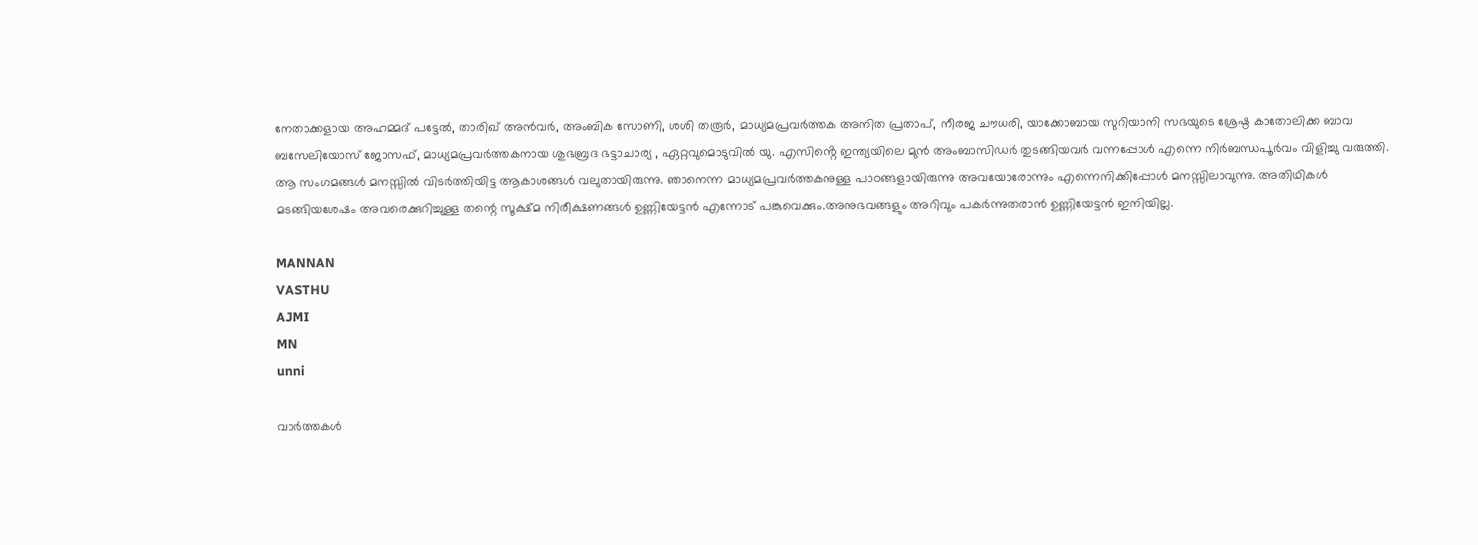നേതാക്കളായ അഹമ്മദ് പട്ടേൽ, താരിഖ് അൻവർ, അംബിക സോണി, ശശി തരൂർ, മാധ്യമപ്രവർത്തക അനിത പ്രതാപ്, നീരജ ചൗധരി, യാക്കോബായ സുറിയാനി സഭയുടെ ശ്രേഷ്ഠ കാതോലിക്ക ബാവ ബസേലിയോസ് ജോസഫ്, മാധ്യമപ്രവർത്തകനായ ശുഭബ്രദ ഭട്ടാചാര്യ , ഏറ്റവുമൊടുവിൽ യു. എസിൻ്റെ ഇന്ത്യയിലെ മുൻ അംബാസിഡർ തുടങ്ങിയവർ വന്നപ്പോൾ എന്നെ നിർബന്ധപൂർവം വിളിച്ചു വരുത്തി. ആ സംഗമങ്ങൾ മനസ്സിൽ വിടർത്തിയിട്ട ആകാശങ്ങൾ വലുതായിരുന്നു. ഞാനെന്ന മാധ്യമപ്രവർത്തകനുള്ള പാഠങ്ങളായിരുന്നു അവയോരോന്നും എന്നെനിക്കിപ്പോൾ മനസ്സിലാവുന്നു. അതിഥികൾ മടങ്ങിയശേഷം അവരെക്കുറിച്ചുള്ള തന്റെ സൂക്ഷ്മ നിരീക്ഷണങ്ങൾ ഉണ്ണിയേട്ടൻ എന്നോട് പങ്കുവെക്കും.അനുഭവങ്ങളും അറിവും പകർന്നുതരാൻ ഉണ്ണിയേട്ടൻ ഇനിയില്ല.

MANNAN
VASTHU
AJMI
MN
unni

വാർത്തകൾ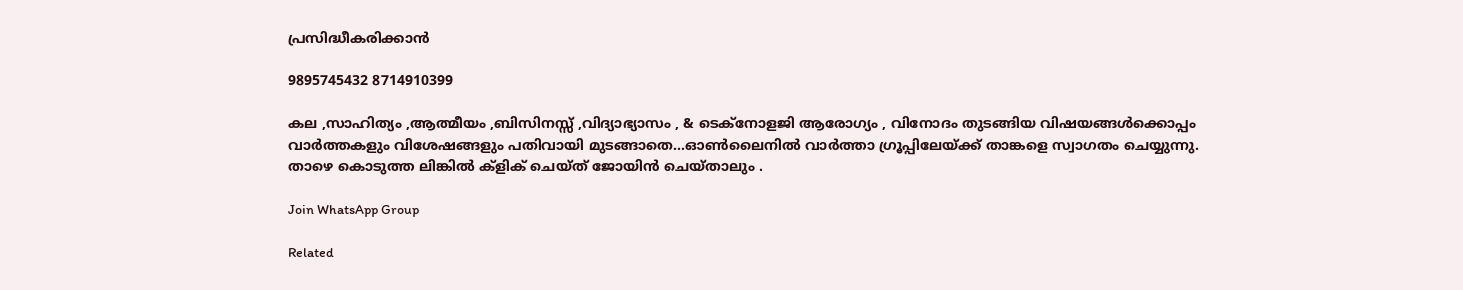പ്രസിദ്ധീകരിക്കാൻ

9895745432 8714910399

കല ,സാഹിത്യം ,ആത്മീയം ,ബിസിനസ്സ് ,വിദ്യാഭ്യാസം , & ടെക്‌നോളജി ആരോഗ്യം , വിനോദം തുടങ്ങിയ വിഷയങ്ങൾക്കൊപ്പം വാർത്തകളും വിശേഷങ്ങളും പതിവായി മുടങ്ങാതെ...ഓൺലൈനിൽ വാർത്താ ഗ്രൂപ്പിലേയ്ക്ക് താങ്കളെ സ്വാഗതം ചെയ്യുന്നു. താഴെ കൊടുത്ത ലിങ്കിൽ ക്ളിക് ചെയ്‌ത്‌ ജോയിൻ ചെയ്‌താലും .

Join WhatsApp Group

Related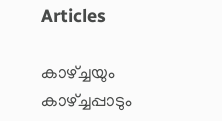Articles

കാഴ്ച്ചയും കാഴ്ച്ചപ്പാടും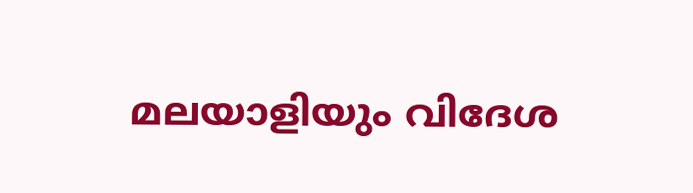മലയാളിയും വിദേശ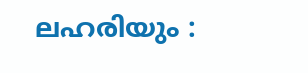ലഹരിയും :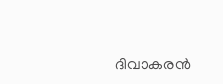ദിവാകരൻ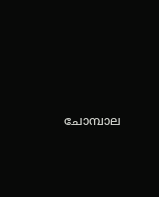ചോമ്പാല